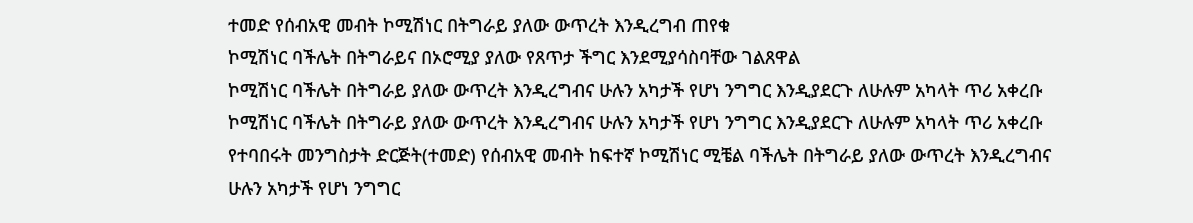ተመድ የሰብአዊ መብት ኮሚሽነር በትግራይ ያለው ውጥረት እንዲረግብ ጠየቁ
ኮሚሽነር ባችሌት በትግራይና በኦሮሚያ ያለው የጸጥታ ችግር እንደሚያሳስባቸው ገልጸዋል
ኮሚሽነር ባችሌት በትግራይ ያለው ውጥረት እንዲረግብና ሁሉን አካታች የሆነ ንግግር እንዲያደርጉ ለሁሉም አካላት ጥሪ አቀረቡ
ኮሚሽነር ባችሌት በትግራይ ያለው ውጥረት እንዲረግብና ሁሉን አካታች የሆነ ንግግር እንዲያደርጉ ለሁሉም አካላት ጥሪ አቀረቡ
የተባበሩት መንግስታት ድርጅት(ተመድ) የሰብአዊ መብት ከፍተኛ ኮሚሽነር ሚቼል ባችሌት በትግራይ ያለው ውጥረት እንዲረግብና ሁሉን አካታች የሆነ ንግግር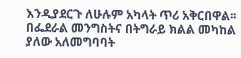እንዲያደርጉ ለሁሉም አካላት ጥሪ አቅርበዋል፡፡
በፌደራል መንግስትና በትግራይ ክልል መካከል ያለው አለመግባባት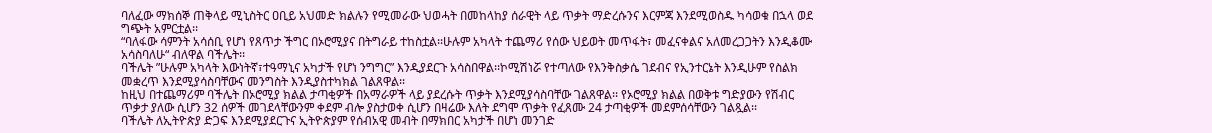ባለፈው ማክሰኞ ጠቅላይ ሚኒስትር ዐቢይ አህመድ ክልሉን የሚመራው ህወሓት በመከላከያ ሰራዊት ላይ ጥቃት ማድረሱንና እርምጃ እንደሚወስዱ ካሳወቁ በኋላ ወደ ግጭት አምርቷል፡፡
“ባለፋው ሳምንት አሳሰቢ የሆነ የጸጥታ ችግር በኦሮሚያና በትግራይ ተከስቷል፡፡ሁሉም አካላት ተጨማሪ የሰው ህይወት መጥፋት፣ መፈናቀልና አለመረጋጋትን እንዲቆሙ አሳስባለሁ“ ብለዋል ባችሌት፡፡
ባችሌት ”ሁሉም አካላት እውነትኛ፣ተዓማኒና አካታች የሆነ ንግግር” እንዲያደርጉ አሳስበዋል፡፡ኮሚሽነሯ የተጣለው የእንቅስቃሴ ገደብና የኢንተርኔት እንዲሁም የስልክ መቋረጥ እንደሚያሳስባቸውና መንግስት እንዲያስተካክል ገልጸዋል፡፡
ከዚህ በተጨማሪም ባችሌት በኦሮሚያ ክልል ታጣቂዎች በአማራዎች ላይ ያደረሱት ጥቃት እንደሚያሳስባቸው ገልጸዋል፡፡ የኦሮሚያ ክልል በወቅቱ ግድያውን የሽብር ጥቃታ ያለው ሲሆን 32 ሰዎች መገደላቸውንም ቀደም ብሎ ያስታወቀ ሲሆን በዛሬው እለት ደግሞ ጥቃት የፈጸሙ 24 ታጣቂዎች መደምሰሳቸውን ገልጿል፡፡
ባችሌት ለኢትዮጵያ ድጋፍ እንደሚያደርጉና ኢትዮጵያም የሰብአዊ መብት በማክበር አካታች በሆነ መንገድ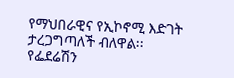የማህበራዊና የኢኮኖሚ እድገት ታረጋግጣለች ብለዋል፡፡
የፌደሬሽን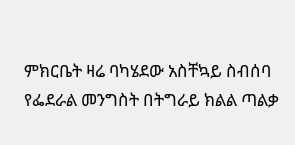ምክርቤት ዛሬ ባካሄደው አስቸኳይ ስብሰባ የፌደራል መንግስት በትግራይ ክልል ጣልቃ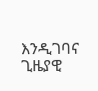እንዲገባና ጊዜያዊ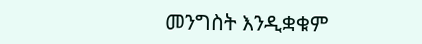መንግስት እንዲቋቁም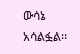ውሳኔ አሳልፏል፡፡